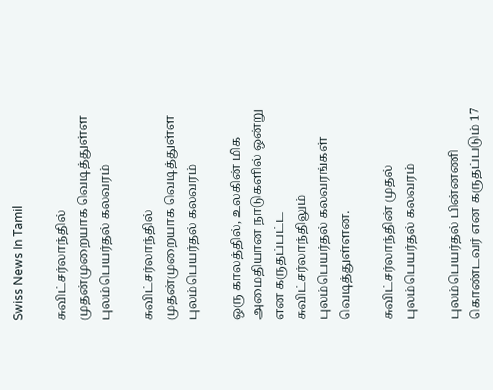Swiss News In Tamil

சுவிட்சர்லாந்தில் முதன்முறையாக வெடித்துள்ள புலம்பெயர்தல் கலவரம்

சுவிட்சர்லாந்தில் முதன்முறையாக வெடித்துள்ள புலம்பெயர்தல் கலவரம்

ஒரு காலத்தில், உலகின் மிக அமைதியான நாடுகளில் ஒன்று என கருதப்பட்ட சுவிட்சர்லாந்திலும் புலம்பெயர்தல் கலவரங்கள் வெடித்துள்ளன.

சுவிட்சர்லாந்தின் முதல் புலம்பெயர்தல் கலவரம்

புலம்பெயர்தல் பின்னணி கொண்டவர் என கருதப்படும் 17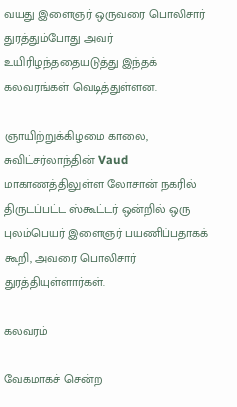வயது இளைஞர் ஒருவரை பொலிசார் துரத்தும்போது அவர் உயிரிழந்ததையடுத்து இந்தக் கலவரங்கள் வெடித்துள்ளன.

ஞாயிற்றுக்கிழமை காலை, சுவிட்சர்லாந்தின் Vaud மாகாணத்திலுள்ள லோசான் நகரில் திருடப்பட்ட ஸ்கூட்டர் ஒன்றில் ஒரு புலம்பெயர் இளைஞர் பயணிப்பதாகக் கூறி, அவரை பொலிசார் துரத்தியுள்ளார்கள்.

கலவரம்

வேகமாகச் சென்ற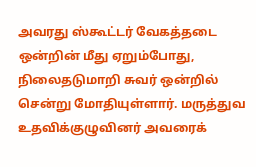அவரது ஸ்கூட்டர் வேகத்தடை ஒன்றின் மீது ஏறும்போது, நிலைதடுமாறி சுவர் ஒன்றில் சென்று மோதியுள்ளார். மருத்துவ உதவிக்குழுவினர் அவரைக்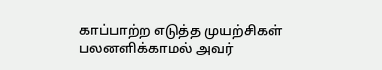காப்பாற்ற எடுத்த முயற்சிகள் பலனளிக்காமல் அவர்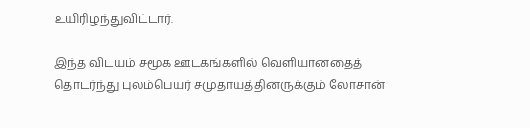உயிரிழந்துவிட்டார்.

இந்த விடயம் சமூக ஊடகங்களில் வெளியானதைத் தொடர்ந்து புலம்பெயர் சமுதாயத்தினருக்கும் லோசான்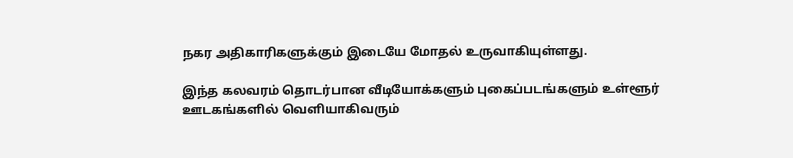நகர அதிகாரிகளுக்கும் இடையே மோதல் உருவாகியுள்ளது.

இந்த கலவரம் தொடர்பான வீடியோக்களும் புகைப்படங்களும் உள்ளூர் ஊடகங்களில் வெளியாகிவரும்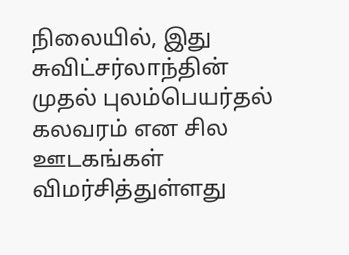நிலையில், இது சுவிட்சர்லாந்தின் முதல் புலம்பெயர்தல் கலவரம் என சில ஊடகங்கள் விமர்சித்துள்ளது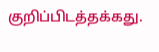குறிப்பிடத்தக்கது.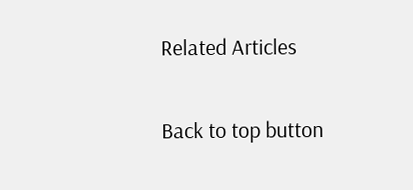Related Articles

Back to top button